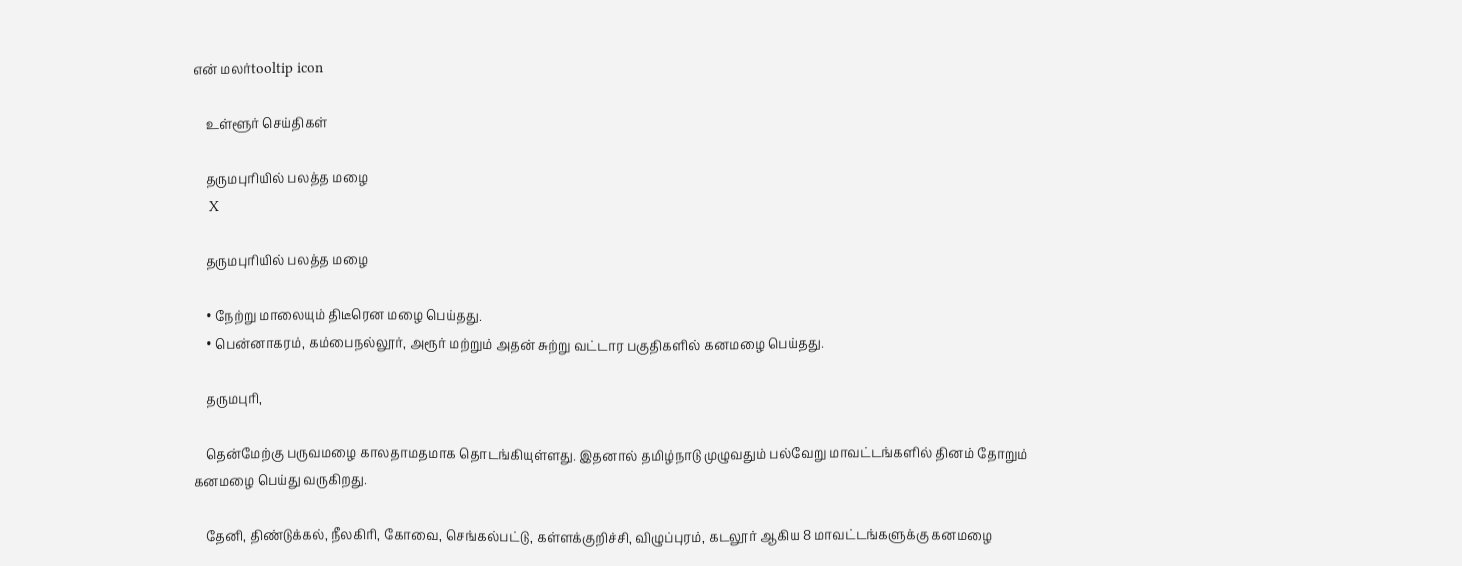என் மலர்tooltip icon

    உள்ளூர் செய்திகள்

    தருமபுரியில் பலத்த மழை
    X

    தருமபுரியில் பலத்த மழை

    • நேற்று மாலையும் திடீரென மழை பெய்தது.
    • பென்னாகரம், கம்பைநல்லூர், அரூர் மற்றும் அதன் சுற்று வட்டார பகுதிகளில் கனமழை பெய்தது.

    தருமபுரி,

    தென்மேற்கு பருவமழை காலதாமதமாக தொடங்கியுள்ளது. இதனால் தமிழ்நாடு முழுவதும் பல்வேறு மாவட்டங்களில் தினம் தோறும் கனமழை பெய்து வருகிறது.

    தேனி, திண்டுக்கல், நீலகிரி, கோவை, செங்கல்பட்டு, கள்ளக்குறிச்சி, விழுப்புரம், கடலூர் ஆகிய 8 மாவட்டங்களுக்கு கனமழை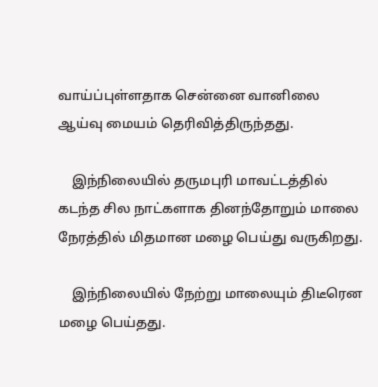வாய்ப்புள்ளதாக சென்னை வானிலை ஆய்வு மையம் தெரிவித்திருந்தது.

    இந்நிலையில் தருமபுரி மாவட்டத்தில் கடந்த சில நாட்களாக தினந்தோறும் மாலை நேரத்தில் மிதமான மழை பெய்து வருகிறது.

    இந்நிலையில் நேற்று மாலையும் திடீரென மழை பெய்தது.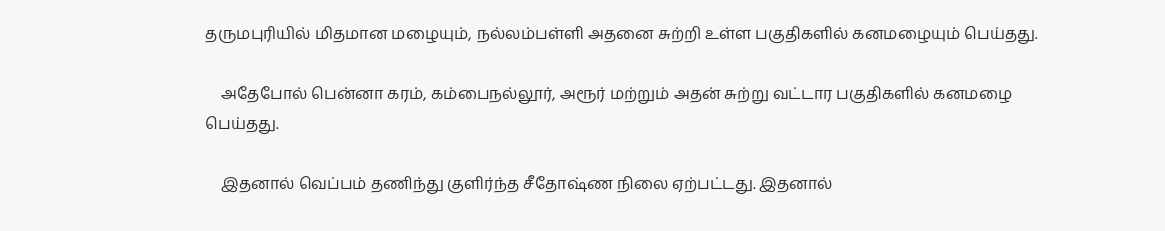தருமபுரியில் மிதமான மழையும், நல்லம்பள்ளி அதனை சுற்றி உள்ள பகுதிகளில் கனமழையும் பெய்தது.

    அதேபோல் பென்னா கரம், கம்பைநல்லூர், அரூர் மற்றும் அதன் சுற்று வட்டார பகுதிகளில் கனமழை பெய்தது.

    இதனால் வெப்பம் தணிந்து குளிர்ந்த சீதோஷ்ண நிலை ஏற்பட்டது. இதனால்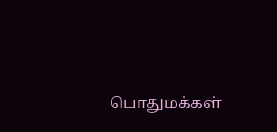பொதுமக்கள்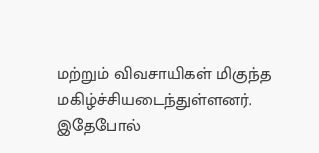மற்றும் விவசாயிகள் மிகுந்த மகிழ்ச்சியடைந்துள்ளனர். இதேபோல்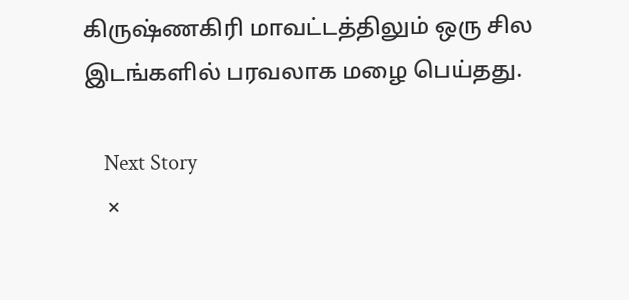கிருஷ்ணகிரி மாவட்டத்திலும் ஒரு சில இடங்களில் பரவலாக மழை பெய்தது.

    Next Story
    ×